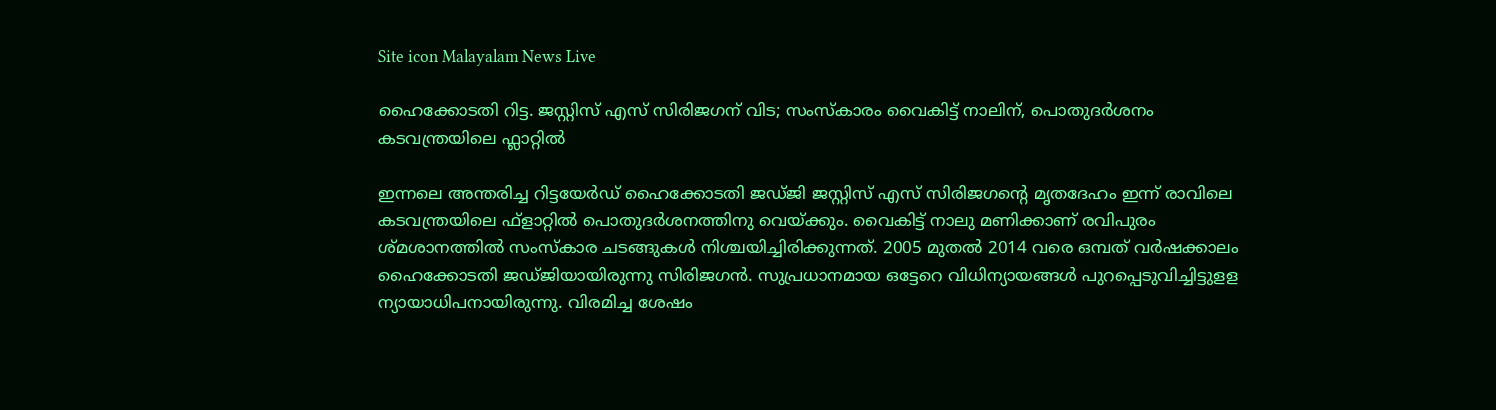Site icon Malayalam News Live

ഹൈക്കോടതി റിട്ട. ജസ്റ്റിസ് എസ് സിരിജഗന് വിട; സംസ്കാരം വൈകിട്ട് നാലിന്, പൊതുദർശനം കടവന്ത്രയിലെ ഫ്ലാറ്റിൽ

ഇന്നലെ അന്തരിച്ച റിട്ടയേര്‍ഡ് ഹൈക്കോടതി ജഡ്ജി ജസ്റ്റിസ് എസ് സിരിജഗന്‍റെ മൃതദേഹം ഇന്ന് രാവിലെ കടവന്ത്രയിലെ ഫ്ളാറ്റില്‍ പൊതുദര്‍ശനത്തിനു വെയ്ക്കും. വൈകിട്ട് നാലു മണിക്കാണ് രവിപുരം ശ്മശാനത്തിൽ സംസ്കാര ചടങ്ങുകള്‍ നിശ്ചയിച്ചിരിക്കുന്നത്. 2005 മുതല്‍ 2014 വരെ ഒമ്പത് വര്‍ഷക്കാലം ഹൈക്കോടതി ജഡ്ജിയായിരുന്നു സിരിജഗന്‍. സുപ്രധാനമായ ഒട്ടേറെ വിധിന്യായങ്ങള്‍ പുറപ്പെടുവിച്ചിട്ടുളള ന്യായാധിപനായിരുന്നു. വിരമിച്ച ശേഷം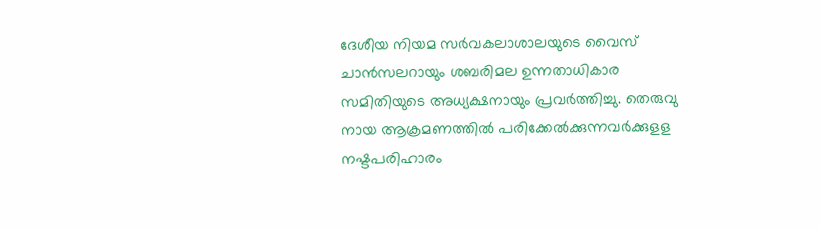ദേശീയ നിയമ സര്‍വകലാശാലയുടെ വൈസ് ചാന്‍സലറായും ശബരിമല ഉന്നതാധികാര സമിതിയുടെ അധ്യക്ഷനായും പ്രവര്‍ത്തിച്ചു. തെരുവു നായ ആക്രമണത്തില്‍ പരിക്കേല്‍ക്കുന്നവര്‍ക്കുളള നഷ്ടപരിഹാരം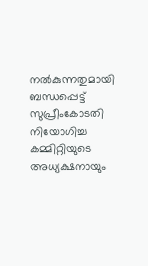നല്‍കുന്നതുമായി ബന്ധപ്പെട്ട് സുപ്രീംകോടതി നിയോഗിച്ച കമ്മിറ്റിയുടെ അധ്യക്ഷനായും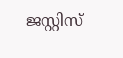ജസ്റ്റിസ്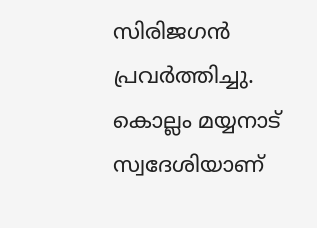സിരിജഗന്‍ പ്രവര്‍ത്തിച്ചു. കൊല്ലം മയ്യനാട് സ്വദേശിയാണ്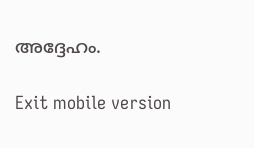അദ്ദേഹം.

Exit mobile version